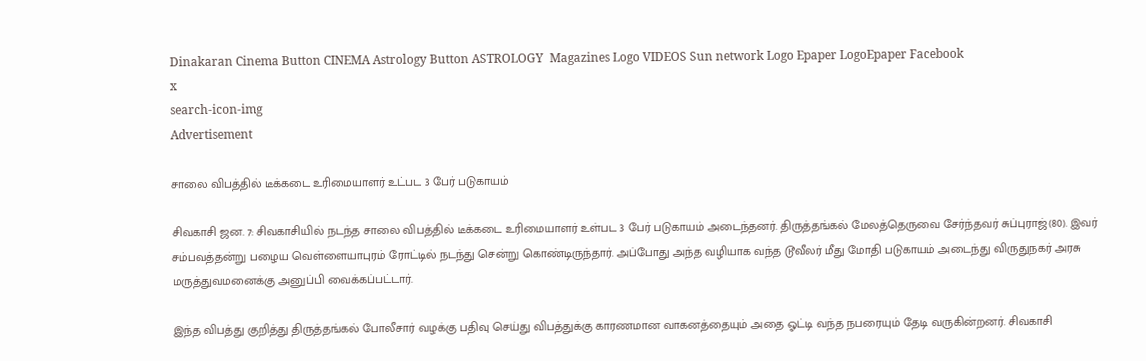Dinakaran Cinema Button CINEMA Astrology Button ASTROLOGY  Magazines Logo VIDEOS Sun network Logo Epaper LogoEpaper Facebook
x
search-icon-img
Advertisement

சாலை விபத்தில் டீக்கடை உரிமையாளர் உட்பட 3 பேர் படுகாயம்

சிவகாசி ஜன. 7: சிவகாசியில் நடந்த சாலை விபத்தில் டீக்கடை உரிமையாளர் உள்பட 3 பேர் படுகாயம் அடைந்தனர். திருத்தங்கல் மேலத்தெருவை சேர்ந்தவர் சுப்புராஜ்(80). இவர் சம்பவத்தன்று பழைய வெள்ளையாபுரம் ரோட்டில் நடந்து சென்று கொண்டிருந்தார். அப்போது அந்த வழியாக வந்த டூவீலர் மீது மோதி படுகாயம் அடைந்து விருதுநகர் அரசு மருத்துவமனைக்கு அனுப்பி வைக்கப்பட்டார்.

இந்த விபத்து குறித்து திருத்தங்கல் போலீசார் வழக்கு பதிவு செய்து விபத்துக்கு காரணமான வாகனத்தையும் அதை ஓட்டி வந்த நபரையும் தேடி வருகின்றனர். சிவகாசி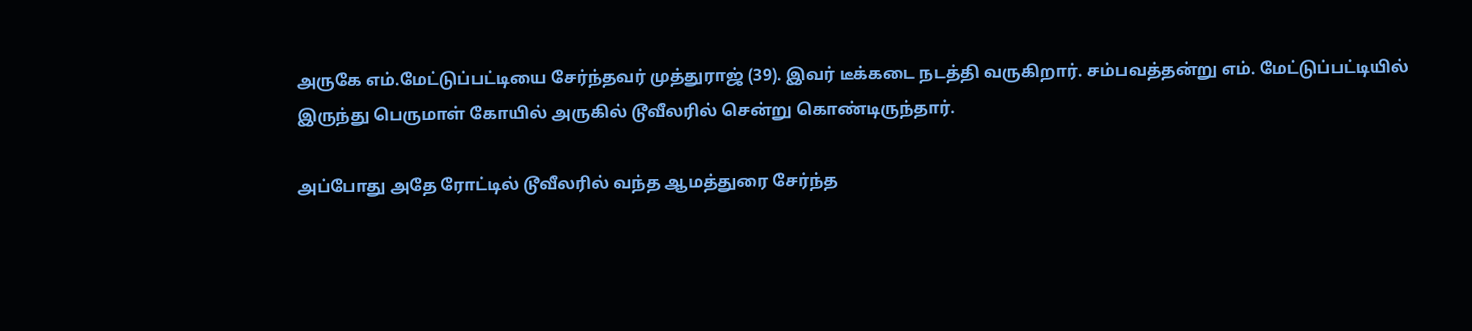அருகே எம்.மேட்டுப்பட்டியை சேர்ந்தவர் முத்துராஜ் (39). இவர் டீக்கடை நடத்தி வருகிறார். சம்பவத்தன்று எம். மேட்டுப்பட்டியில் இருந்து பெருமாள் கோயில் அருகில் டூவீலரில் சென்று கொண்டிருந்தார்.

அப்போது அதே ரோட்டில் டூவீலரில் வந்த ஆமத்துரை சேர்ந்த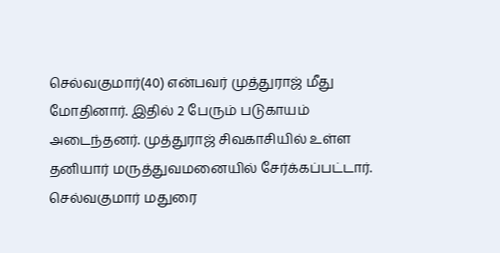செல்வகுமார்(40) என்பவர் முத்துராஜ் மீது மோதினார். இதில் 2 பேரும் படுகாயம் அடைந்தனர். முத்துராஜ் சிவகாசியில் உள்ள தனியார் மருத்துவமனையில் சேர்க்கப்பட்டார். செல்வகுமார் மதுரை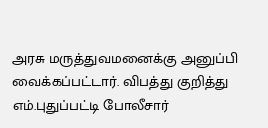அரசு மருத்துவமனைக்கு அனுப்பி வைக்கப்பட்டார். விபத்து குறித்து எம்.புதுப்பட்டி போலீசார்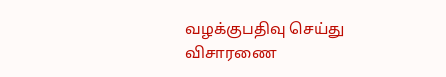வழக்குபதிவு செய்து விசாரணை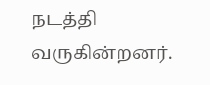நடத்தி வருகின்றனர்.